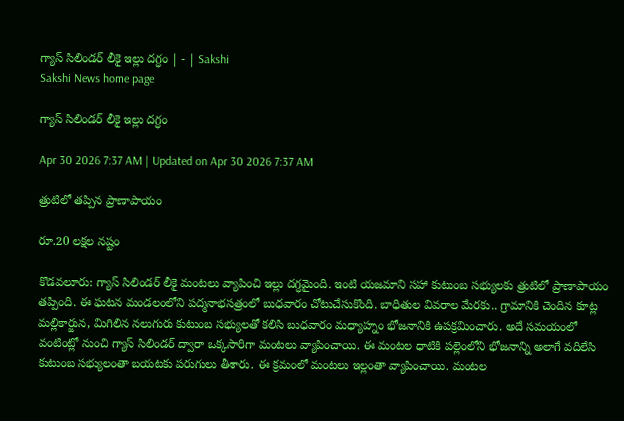గ్యాస్‌ సిలిండర్‌ లీకై ఇల్లు దగ్ధం | - | Sakshi
Sakshi News home page

గ్యాస్‌ సిలిండర్‌ లీకై ఇల్లు దగ్ధం

Apr 30 2026 7:37 AM | Updated on Apr 30 2026 7:37 AM

త్రుటిలో తప్పిన ప్రాణాపాయం

రూ.20 లక్షల నష్టం

కొడవలూరు: గ్యాస్‌ సిలిండర్‌ లీకై మంటలు వ్యాపించి ఇల్లు దగ్ధమైంది. ఇంటి యజమాని సహా కుటుంబ సభ్యులకు త్రుటిలో ప్రాణాపాయం తప్పింది. ఈ ఘటన మండలంలోని పద్మనాభసత్రంలో బుధవారం చోటుచేసుకొంది. బాధితుల వివరాల మేరకు.. గ్రామానికి చెందిన కూట్ల మల్లికార్జున, మిగిలిన నలుగురు కుటుంబ సభ్యులతో కలిసి బుధవారం మధ్యాహ్నం భోజనానికి ఉపక్రమించారు. అదే సమయంలో వంటింట్లో నుంచి గ్యాస్‌ సిలిండర్‌ ద్వారా ఒక్కసారిగా మంటలు వ్యాపించాయి. ఈ మంటల ధాటికి పల్లెంలోని భోజనాన్ని అలాగే వదిలేసి కుటుంబ సభ్యులంతా బయటకు పరుగులు తీశారు. ఈ క్రమంలో మంటలు ఇల్లంతా వ్యాపించాయి. మంటల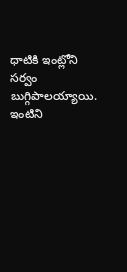ధాటికి ఇంట్లోని సర్వం బుగ్గిపాలయ్యాయి. ఇంటిని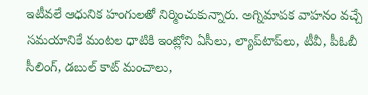ఇటీవలే ఆధునిక హంగులతో నిర్మించుకున్నారు. అగ్నిమాపక వాహనం వచ్చే సమయానికే మంటల ధాటికి ఇంట్లోని ఏసీలు, ల్యాప్‌టాప్‌లు, టీవీ, పీఓబీ సీలింగ్‌, డబుల్‌ కాట్‌ మంచాలు,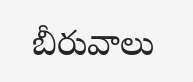బీరువాలు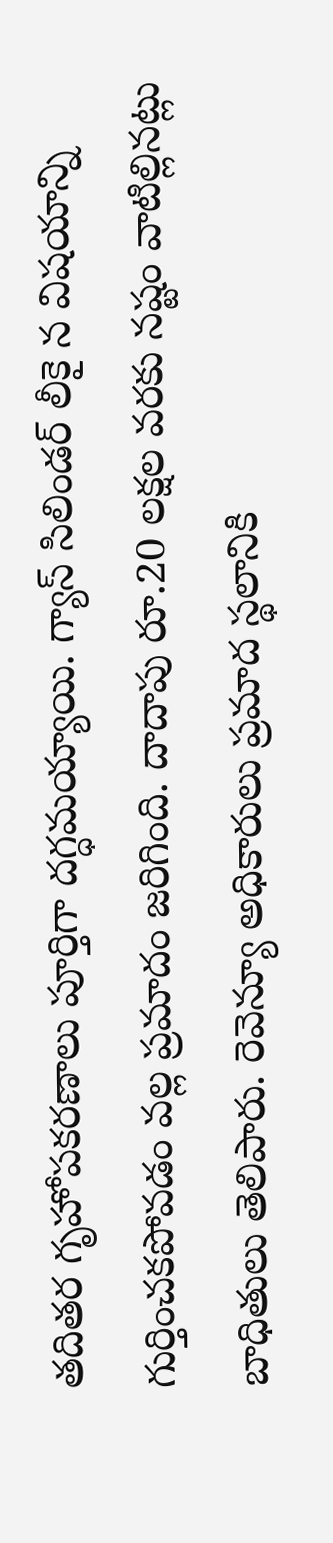తదితర గృహోపకరణాలు పూర్తిగా దగ్ధమయ్యాయి. గ్యాస్‌ సిలిండర్‌ లీకై న విషయాన్ని గుర్తించకపోవడం వల్ల ప్రమాదం జరిగింది. దాదాపు రూ.20 లక్షల వరకు నష్టం వాటిల్లినట్లు బాధితులు తెలిపారు. రెవెన్యూ అధికారులు ప్రమాద స్థలానికి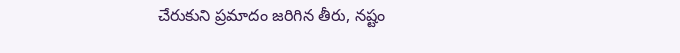చేరుకుని ప్రమాదం జరిగిన తీరు, నష్టం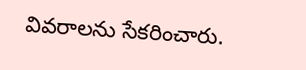వివరాలను సేకరించారు.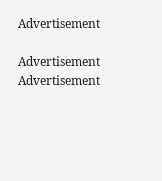Advertisement

Advertisement
Advertisement